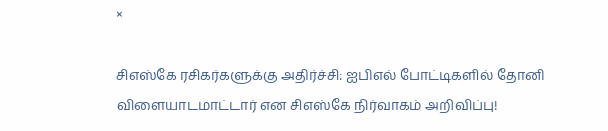×

சிஎஸ்கே ரசிகர்களுக்கு அதிர்ச்சி: ஐபிஎல் போட்டிகளில் தோனி விளையாடமாட்டார் என சிஎஸ்கே நிர்வாகம் அறிவிப்பு!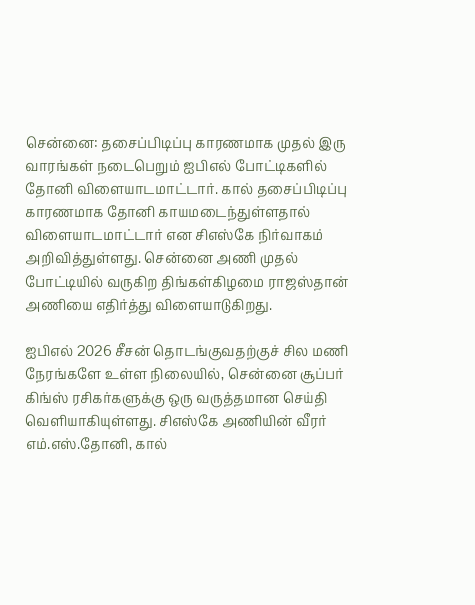சென்னை: தசைப்பிடிப்பு காரணமாக முதல் இரு வாரங்கள் நடைபெறும் ஐபிஎல் போட்டிகளில் தோனி விளையாடமாட்டார். கால் தசைப்பிடிப்பு காரணமாக தோனி காயமடைந்துள்ளதால் விளையாடமாட்டார் என சிஎஸ்கே நிர்வாகம் அறிவித்துள்ளது. சென்னை அணி முதல் போட்டியில் வருகிற திங்கள்கிழமை ராஜஸ்தான் அணியை எதிர்த்து விளையாடுகிறது.

ஐபிஎல் 2026 சீசன் தொடங்குவதற்குச் சில மணி நேரங்களே உள்ள நிலையில், சென்னை சூப்பர் கிங்ஸ் ரசிகர்களுக்கு ஒரு வருத்தமான செய்தி வெளியாகியுள்ளது. சிஎஸ்கே அணியின் வீரர் எம்.எஸ்.தோனி, கால்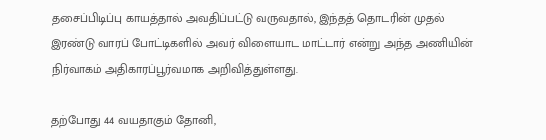தசைப்பிடிப்பு காயத்தால் அவதிப்பட்டு வருவதால், இந்தத் தொடரின் முதல் இரண்டு வாரப் போட்டிகளில் அவர் விளையாட மாட்டார் என்று அந்த அணியின் நிர்வாகம் அதிகாரப்பூர்வமாக அறிவித்துள்ளது.

தற்போது 44 வயதாகும் தோனி,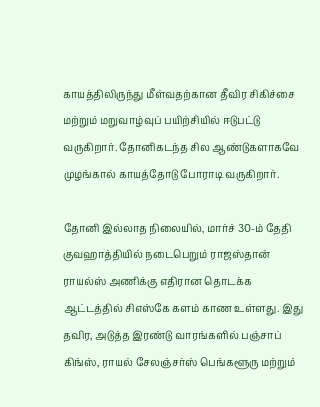காயத்திலிருந்து மீள்வதற்கான தீவிர சிகிச்சை மற்றும் மறுவாழ்வுப் பயிற்சியில் ஈடுபட்டு வருகிறார். தோனிகடந்த சில ஆண்டுகளாகவே முழங்கால் காயத்தோடு போராடி வருகிறார்.

தோனி இல்லாத நிலையில், மார்ச் 30-ம் தேதி குவஹாத்தியில் நடைபெறும் ராஜஸ்தான் ராயல்ஸ் அணிக்கு எதிரான தொடக்க ஆட்டத்தில் சிஎஸ்கே களம் காண உள்ளது. இது தவிர, அடுத்த இரண்டு வாரங்களில் பஞ்சாப் கிங்ஸ், ராயல் சேலஞ்சர்ஸ் பெங்களூரு மற்றும்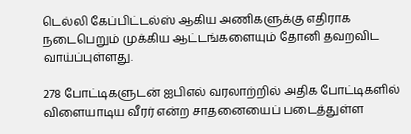டெல்லி கேப்பிட்டல்ஸ் ஆகிய அணிகளுக்கு எதிராக நடைபெறும் முக்கிய ஆட்டங்களையும் தோனி தவறவிட வாய்ப்புள்ளது.

278 போட்டிகளுடன் ஐபிஎல் வரலாற்றில் அதிக போட்டிகளில் விளையாடிய வீரர் என்ற சாதனையைப் படைத்துள்ள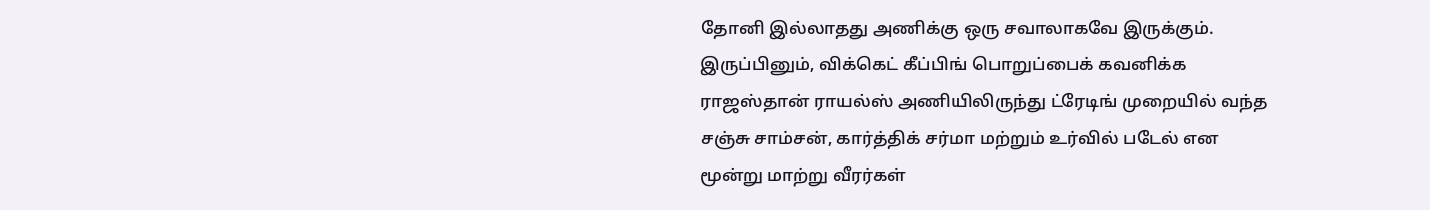தோனி இல்லாதது அணிக்கு ஒரு சவாலாகவே இருக்கும். இருப்பினும், விக்கெட் கீப்பிங் பொறுப்பைக் கவனிக்க ராஜஸ்தான் ராயல்ஸ் அணியிலிருந்து ட்ரேடிங் முறையில் வந்த சஞ்சு சாம்சன், கார்த்திக் சர்மா மற்றும் உர்வில் படேல் என மூன்று மாற்று வீரர்கள்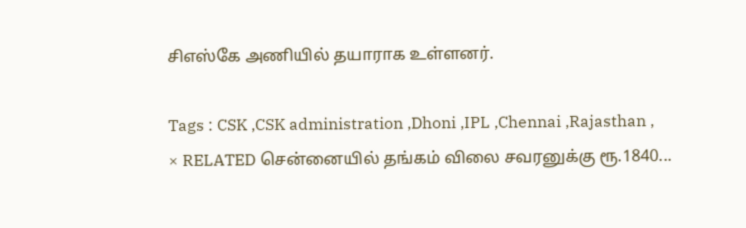சிஎஸ்கே அணியில் தயாராக உள்ளனர்.

Tags : CSK ,CSK administration ,Dhoni ,IPL ,Chennai ,Rajasthan ,
× RELATED சென்னையில் தங்கம் விலை சவரனுக்கு ரூ.1840...